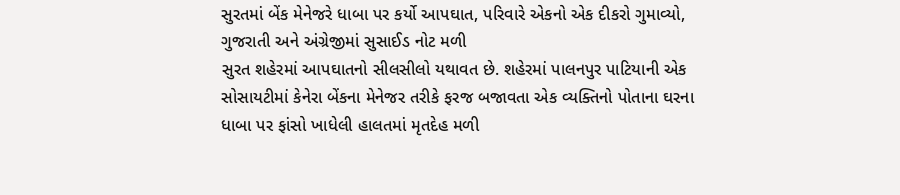સુરતમાં બેંક મેનેજરે ધાબા પર કર્યો આપઘાત, પરિવારે એકનો એક દીકરો ગુમાવ્યો, ગુજરાતી અને અંગ્રેજીમાં સુસાઈડ નોટ મળી
સુરત શહેરમાં આપઘાતનો સીલસીલો યથાવત છે. શહેરમાં પાલનપુર પાટિયાની એક સોસાયટીમાં કેનેરા બેંકના મેનેજર તરીકે ફરજ બજાવતા એક વ્યક્તિનો પોતાના ઘરના ધાબા પર ફાંસો ખાધેલી હાલતમાં મૃતદેહ મળી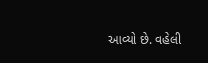આવ્યો છે. વહેલી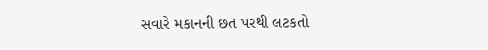સવારે મકાનની છત પરથી લટકતો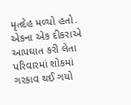મૃતદેહ મળ્યો હતો. એકના એક દીકરાએ આપઘાત કરી લેતા પરિવારમાં શોકમાં ગરકાવ થઈ ગયો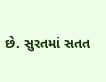છે. સુરતમાં સતત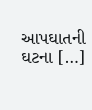આપઘાતની ઘટના […]